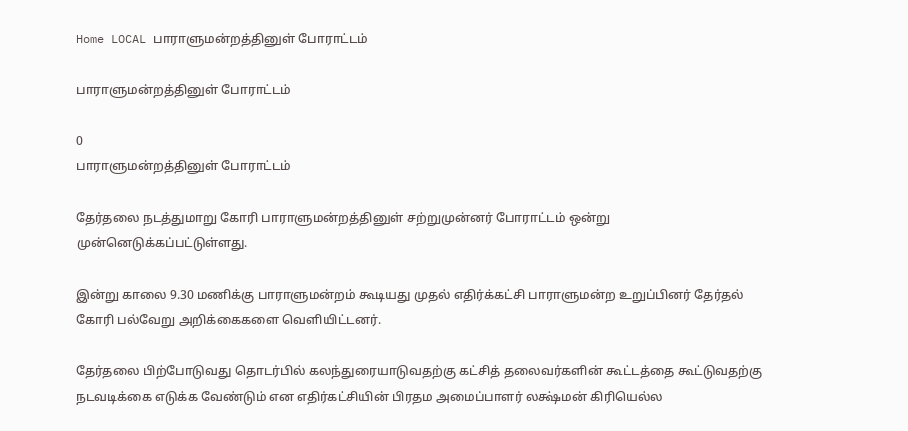Home LOCAL பாராளுமன்றத்தினுள் போராட்டம்

பாராளுமன்றத்தினுள் போராட்டம்

0
பாராளுமன்றத்தினுள் போராட்டம்

தேர்தலை நடத்துமாறு கோரி பாராளுமன்றத்தினுள் சற்றுமுன்னர் போராட்டம் ஒன்று முன்னெடுக்கப்பட்டுள்ளது.

இன்று காலை 9.30 மணிக்கு பாராளுமன்றம் கூடியது முதல் எதிர்க்கட்சி பாராளுமன்ற உறுப்பினர் தேர்தல் கோரி பல்வேறு அறிக்கைகளை வெளியிட்டனர்.

தேர்தலை பிற்போடுவது தொடர்பில் கலந்துரையாடுவதற்கு கட்சித் தலைவர்களின் கூட்டத்தை கூட்டுவதற்கு நடவடிக்கை எடுக்க வேண்டும் என எதிர்கட்சியின் பிரதம அமைப்பாளர் லக்ஷ்மன் கிரியெல்ல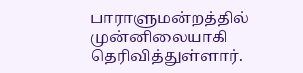பாராளுமன்றத்தில் முன்னிலையாகி தெரிவித்துள்ளார்.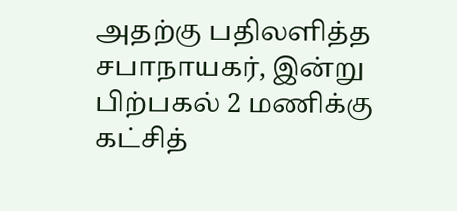அதற்கு பதிலளித்த சபாநாயகர், இன்று பிற்பகல் 2 மணிக்கு கட்சித்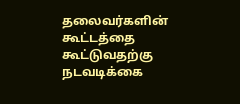தலைவர்களின் கூட்டத்தை கூட்டுவதற்கு நடவடிக்கை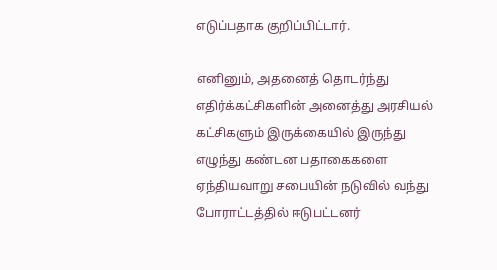எடுப்பதாக குறிப்பிட்டார்.

எனினும், அதனைத் தொடர்ந்து எதிர்க்கட்சிகளின் அனைத்து அரசியல் கட்சிகளும் இருக்கையில் இருந்து எழுந்து கண்டன பதாகைகளை ஏந்தியவாறு சபையின் நடுவில் வந்து போராட்டத்தில் ஈடுபட்டனர்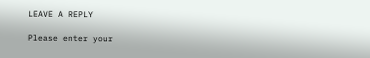LEAVE A REPLY

Please enter your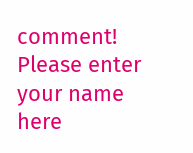comment!
Please enter your name here